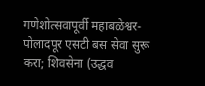गणेशोत्सवापूर्वी महाबळेश्वर-पोलादपूर एसटी बस सेवा सुरू करा; शिवसेना (उद्धव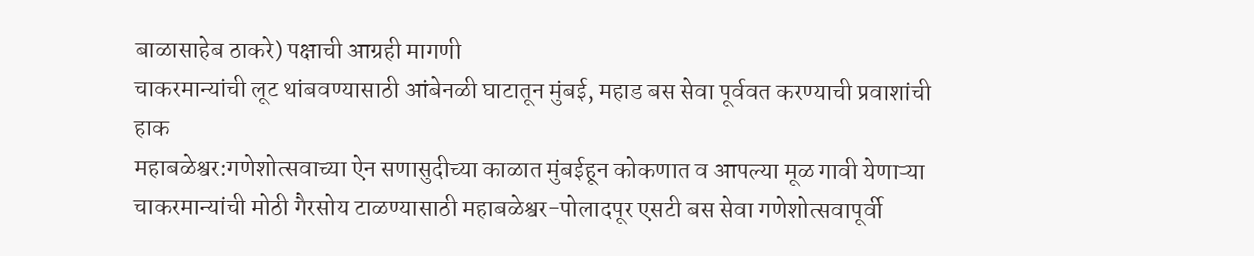बाळासाहेब ठाकरे) पक्षाची आग्रही मागणी
चाकरमान्यांची लूट थांबवण्यासाठी आंबेनळी घाटातून मुंबई, महाड बस सेवा पूर्ववत करण्याची प्रवाशांची हाक
महाबळेश्वर:गणेशोत्सवाच्या ऐन सणासुदीच्या काळात मुंबईहून कोकणात व आपल्या मूळ गावी येणाऱ्या चाकरमान्यांची मोठी गैरसोय टाळण्यासाठी महाबळेश्वर-पोलादपूर एसटी बस सेवा गणेशोत्सवापूर्वी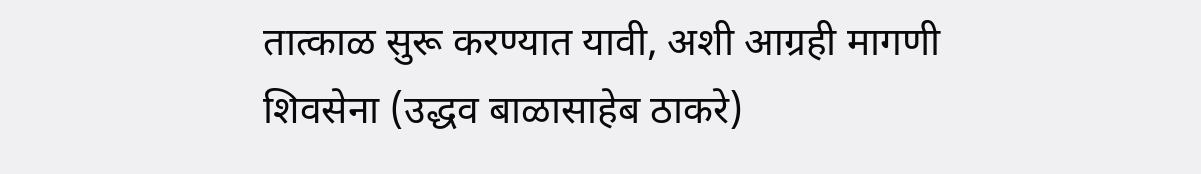तात्काळ सुरू करण्यात यावी, अशी आग्रही मागणी शिवसेना (उद्धव बाळासाहेब ठाकरे)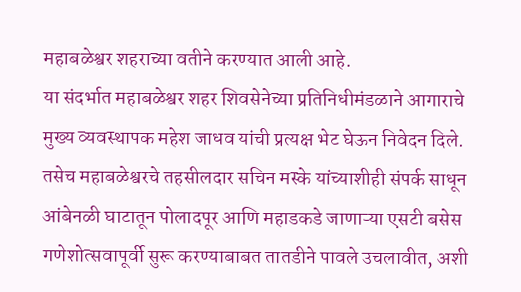महाबळेश्वर शहराच्या वतीने करण्यात आली आहे.
या संदर्भात महाबळेश्वर शहर शिवसेनेच्या प्रतिनिधीमंडळाने आगाराचे मुख्य व्यवस्थापक महेश जाधव यांची प्रत्यक्ष भेट घेऊन निवेदन दिले. तसेच महाबळेश्वरचे तहसीलदार सचिन मस्के यांच्याशीही संपर्क साधून आंबेनळी घाटातून पोलादपूर आणि महाडकडे जाणाऱ्या एसटी बसेस गणेशोत्सवापूर्वी सुरू करण्याबाबत तातडीने पावले उचलावीत, अशी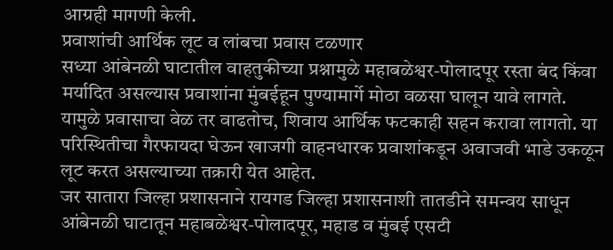आग्रही मागणी केली.
प्रवाशांची आर्थिक लूट व लांबचा प्रवास टळणार
सध्या आंबेनळी घाटातील वाहतुकीच्या प्रश्नामुळे महाबळेश्वर-पोलादपूर रस्ता बंद किंवा मर्यादित असल्यास प्रवाशांना मुंबईहून पुण्यामार्गे मोठा वळसा घालून यावे लागते. यामुळे प्रवासाचा वेळ तर वाढतोच, शिवाय आर्थिक फटकाही सहन करावा लागतो. या परिस्थितीचा गैरफायदा घेऊन खाजगी वाहनधारक प्रवाशांकडून अवाजवी भाडे उकळून लूट करत असल्याच्या तक्रारी येत आहेत.
जर सातारा जिल्हा प्रशासनाने रायगड जिल्हा प्रशासनाशी तातडीने समन्वय साधून आंबेनळी घाटातून महाबळेश्वर-पोलादपूर, महाड व मुंबई एसटी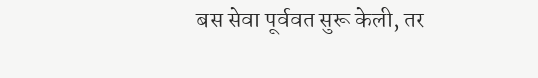बस सेवा पूर्ववत सुरू केली, तर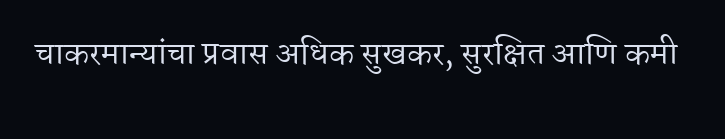चाकरमान्यांचा प्रवास अधिक सुखकर, सुरक्षित आणि कमी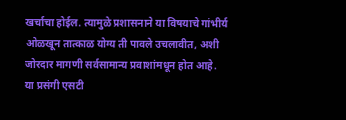खर्चाचा होईल. त्यामुळे प्रशासनाने या विषयाचे गांभीर्य ओळखून तात्काळ योग्य ती पावले उचलावीत, अशी जोरदार मागणी सर्वसामान्य प्रवाशांमधून होत आहे.
या प्रसंगी एसटी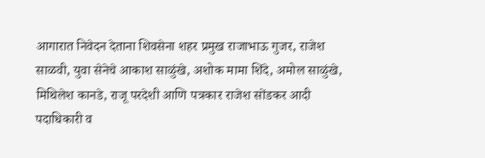आगारात निवेदन देताना शिवसेना शहर प्रमुख राजाभाऊ गुजर, राजेश साळवी, युवा सेनेचे आकाश साळुंखे, अशोक मामा शिंदे, अमोल साळुंखे, मिथिलेश कानडे, राजू परदेशी आणि पत्रकार राजेश सोंडकर आदी पदाधिकारी व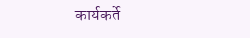कार्यकर्ते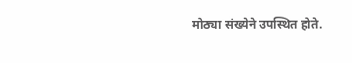मोठ्या संख्येने उपस्थित होते.